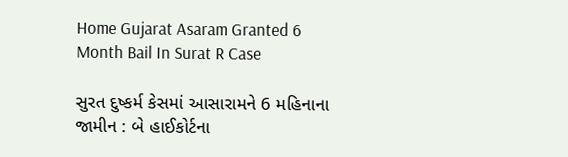Home Gujarat Asaram Granted 6 Month Bail In Surat R Case

સુરત દુષ્કર્મ કેસમાં આસારામને 6 મહિનાના જામીન : બે હાઈકોર્ટના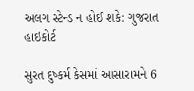અલગ સ્ટેન્ડ ન હોઈ શકે: ગુજરાત હાઇકોર્ટ

સુરત દુષ્કર્મ કેસમાં આસારામને 6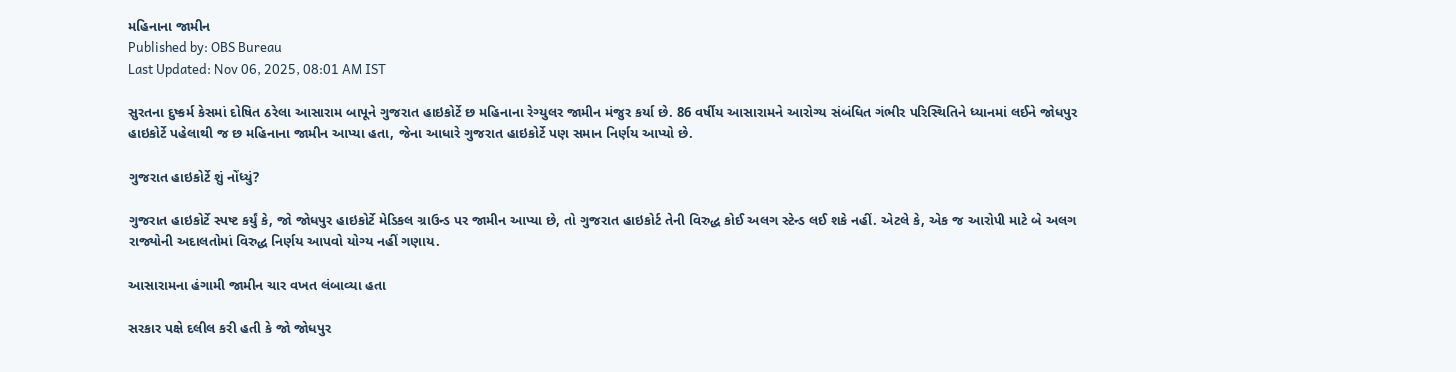મહિનાના જામીન
Published by: OBS Bureau
Last Updated: Nov 06, 2025, 08:01 AM IST

સુરતના દુષ્કર્મ કેસમાં દોષિત ઠરેલા આસારામ બાપૂને ગુજરાત હાઇકોર્ટે છ મહિનાના રેગ્યુલર જામીન મંજુર કર્યા છે. 86 વર્ષીય આસારામને આરોગ્ય સંબંધિત ગંભીર પરિસ્થિતિને ધ્યાનમાં લઈને જોધપુર હાઇકોર્ટે પહેલાથી જ છ મહિનાના જામીન આપ્યા હતા, જેના આધારે ગુજરાત હાઇકોર્ટે પણ સમાન નિર્ણય આપ્યો છે.

ગુજરાત હાઇકોર્ટે શું નોંધ્યું?

ગુજરાત હાઇકોર્ટે સ્પષ્ટ કર્યું કે, જો જોધપુર હાઇકોર્ટે મેડિકલ ગ્રાઉન્ડ પર જામીન આપ્યા છે, તો ગુજરાત હાઇકોર્ટ તેની વિરુદ્ધ કોઈ અલગ સ્ટેન્ડ લઈ શકે નહીં. એટલે કે, એક જ આરોપી માટે બે અલગ રાજ્યોની અદાલતોમાં વિરુદ્ધ નિર્ણય આપવો યોગ્ય નહીં ગણાય.

આસારામના હંગામી જામીન ચાર વખત લંબાવ્યા હતા

સરકાર પક્ષે દલીલ કરી હતી કે જો જોધપુર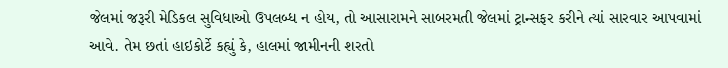જેલમાં જરૂરી મેડિકલ સુવિધાઓ ઉપલબ્ધ ન હોય, તો આસારામને સાબરમતી જેલમાં ટ્રાન્સફર કરીને ત્યાં સારવાર આપવામાં આવે. તેમ છતાં હાઇકોર્ટે કહ્યું કે, હાલમાં જામીનની શરતો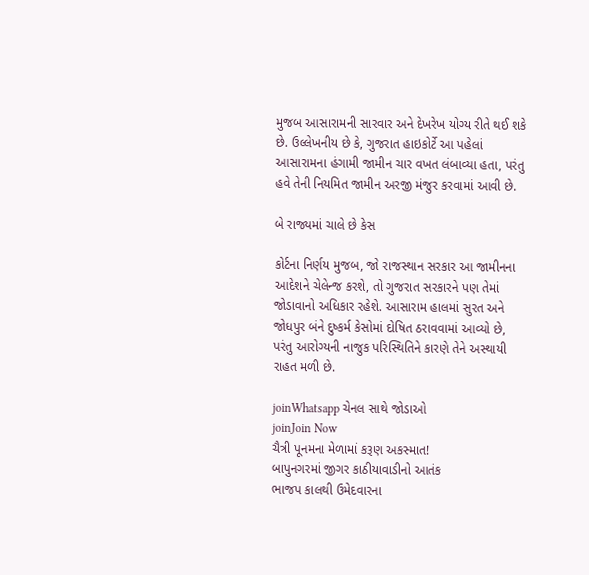મુજબ આસારામની સારવાર અને દેખરેખ યોગ્ય રીતે થઈ શકે છે. ઉલ્લેખનીય છે કે, ગુજરાત હાઇકોર્ટે આ પહેલાં આસારામના હંગામી જામીન ચાર વખત લંબાવ્યા હતા, પરંતુ હવે તેની નિયમિત જામીન અરજી મંજુર કરવામાં આવી છે.

બે રાજ્યમાં ચાલે છે કેસ

કોર્ટના નિર્ણય મુજબ, જો રાજસ્થાન સરકાર આ જામીનના આદેશને ચેલેન્જ કરશે, તો ગુજરાત સરકારને પણ તેમાં જોડાવાનો અધિકાર રહેશે. આસારામ હાલમાં સુરત અને જોધપુર બંને દુષ્કર્મ કેસોમાં દોષિત ઠરાવવામાં આવ્યો છે, પરંતુ આરોગ્યની નાજુક પરિસ્થિતિને કારણે તેને અસ્થાયી રાહત મળી છે.

joinWhatsapp ચેનલ સાથે જોડાઓ
joinJoin Now
ચૈત્રી પૂનમના મેળામાં કરૂણ અકસ્માત!
બાપુનગરમાં જીગર કાઠીયાવાડીનો આતંક
ભાજપ કાલથી ઉમેદવારના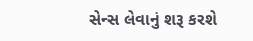સેન્સ લેવાનું શરૂ કરશે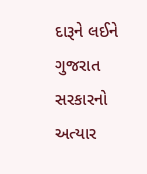દારૂને લઈને ગુજરાત સરકારનો અત્યાર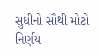સુધીનો સૌથી મોટો નિર્ણય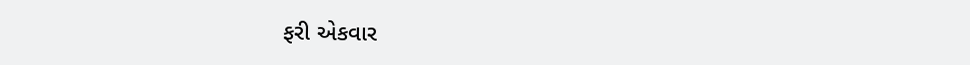ફરી એકવાર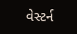વેસ્ટર્ન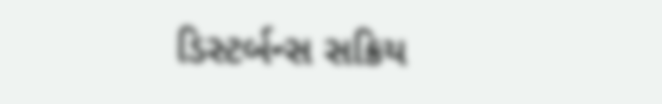ડિસ્ટર્બન્સ સક્રિય